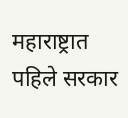महाराष्ट्रात पहिले सरकार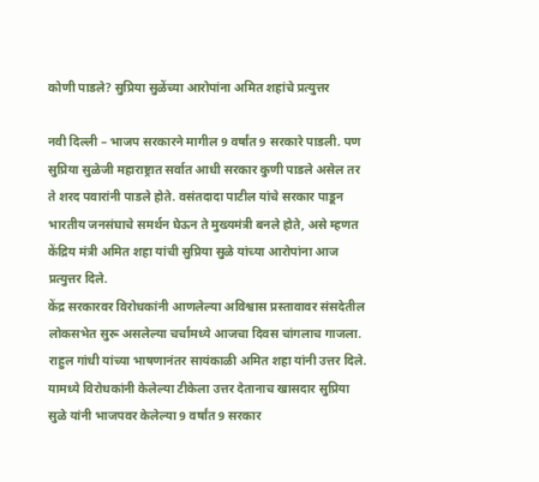कोणी पाडले? सुप्रिया सुळेंच्या आरोपांना अमित शहांचे प्रत्युत्तर

नवी दिल्ली – भाजप सरकारने मागील 9 वर्षांत 9 सरकारे पाडली. पण सुप्रिया सुळेजी महाराष्ट्रात सर्वात आधी सरकार कुणी पाडले असेल तर ते शरद पवारांनी पाडले होते. वसंतदादा पाटील यांचे सरकार पाडून भारतीय जनसंघाचे समर्थन घेऊन ते मुख्यमंत्री बनले होते, असे म्हणत केंद्रिय मंत्री अमित शहा यांची सुप्रिया सुळे यांच्या आरोपांना आज प्रत्युत्तर दिले.
केंद्र सरकारवर विरोधकांनी आणलेल्या अविश्वास प्रस्तावावर संसदेतील लोकसभेत सुरू असलेल्या चर्चांमध्ये आजचा दिवस चांगलाच गाजला. राहुल गांधी यांच्या भाषणानंतर सायंकाळी अमित शहा यांनी उत्तर दिले. यामध्ये विरोधकांनी केलेल्या टीकेला उत्तर देतानाच खासदार सुप्रिया सुळे यांनी भाजपवर केलेल्या 9 वर्षांत 9 सरकार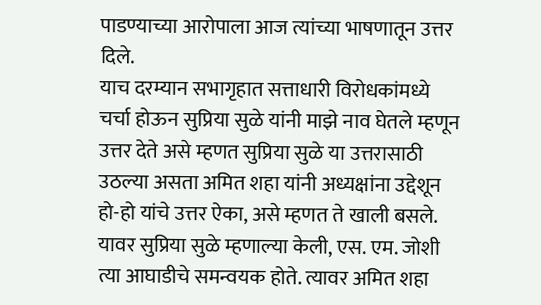पाडण्याच्या आरोपाला आज त्यांच्या भाषणातून उत्तर दिले.
याच दरम्यान सभागृहात सत्ताधारी विरोधकांमध्ये चर्चा होऊन सुप्रिया सुळे यांनी माझे नाव घेतले म्हणून उत्तर देते असे म्हणत सुप्रिया सुळे या उत्तरासाठी उठल्या असता अमित शहा यांनी अध्यक्षांना उद्देशून हो-हो यांचे उत्तर ऐका, असे म्हणत ते खाली बसले.
यावर सुप्रिया सुळे म्हणाल्या केली, एस. एम. जोशी त्या आघाडीचे समन्वयक होते. त्यावर अमित शहा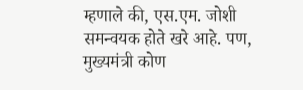म्हणाले की, एस.एम. जोशी समन्वयक होते खरे आहे. पण, मुख्यमंत्री कोण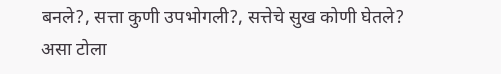बनले?, सत्ता कुणी उपभोगली?, सत्तेचे सुख कोणी घेतले? असा टोला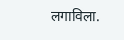लगाविला.